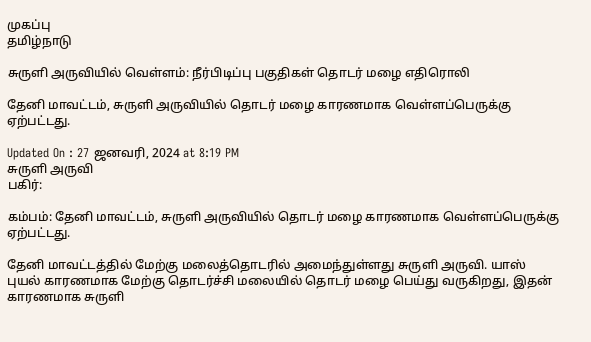முகப்பு
தமிழ்நாடு

சுருளி அருவியில் வெள்ளம்: நீர்பிடிப்பு பகுதிகள் தொடர் மழை எதிரொலி

தேனி மாவட்டம், சுருளி அருவியில் தொடர் மழை காரணமாக வெள்ளப்பெருக்கு ஏற்பட்டது.

Updated On : 27 ஜனவரி, 2024 at 8:19 PM
சுருளி அருவி
பகிர்:

கம்பம்: தேனி மாவட்டம், சுருளி அருவியில் தொடர் மழை காரணமாக வெள்ளப்பெருக்கு ஏற்பட்டது.

தேனி மாவட்டத்தில் மேற்கு மலைத்தொடரில் அமைந்துள்ளது சுருளி அருவி. யாஸ் புயல் காரணமாக மேற்கு தொடர்ச்சி மலையில் தொடர் மழை பெய்து வருகிறது, இதன் காரணமாக சுருளி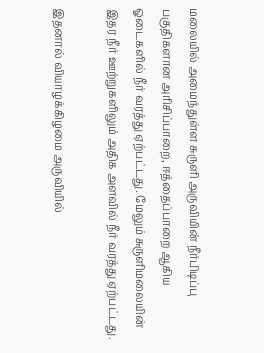மலையில் அமைந்துள்ள சுருளி அருவியின் நீர்பிடிப்பு பகுதிகளான அரிசிப்பாறை, ஈத்தைப்பாறை ஆகிய ஓடைகளில் நீர் வரத்து ஏற்பட்டது. மேலும் சுருளிமலையின் இதர நீர் ஊற்றுகளிலும் அதிக அளவில் நீர் வரத்து ஏற்பட்டது.

இதனால் வியாழக்கிழமை அருவியில்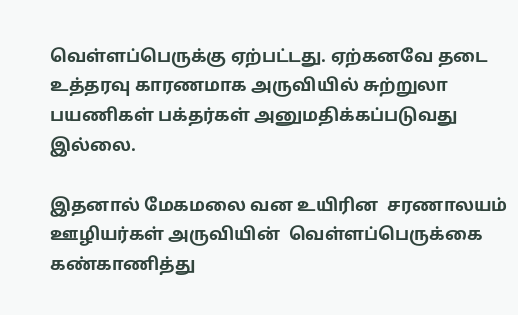வெள்ளப்பெருக்கு ஏற்பட்டது. ஏற்கனவே தடை உத்தரவு காரணமாக அருவியில் சுற்றுலா பயணிகள் பக்தர்கள் அனுமதிக்கப்படுவது இல்லை.

இதனால் மேகமலை வன உயிரின  சரணாலயம் ஊழியர்கள் அருவியின்  வெள்ளப்பெருக்கை கண்காணித்து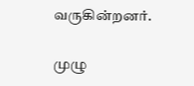வருகின்றனர்.

முழு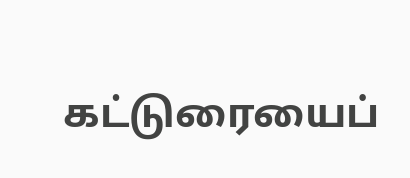கட்டுரையைப்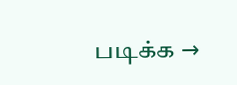படிக்க →